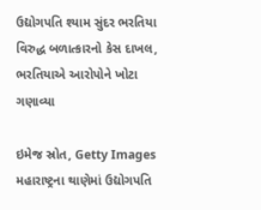ઉદ્યોગપતિ શ્યામ સુંદર ભરતિયા વિરુદ્ધ બળાત્કારનો કેસ દાખલ, ભરતિયાએ આરોપોને ખોટા ગણાવ્યા

ઇમેજ સ્રોત, Getty Images
મહારાષ્ટ્રના થાણેમાં ઉદ્યોગપતિ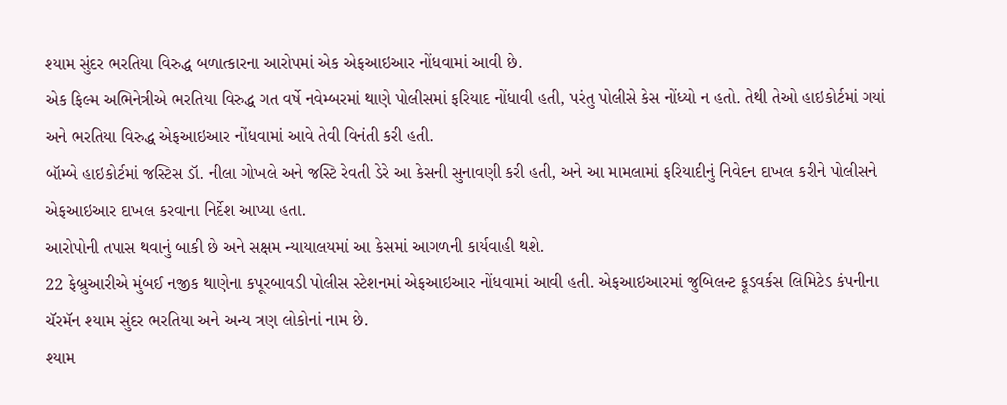શ્યામ સુંદર ભરતિયા વિરુદ્ધ બળાત્કારના આરોપમાં એક એફઆઇઆર નોંધવામાં આવી છે.
એક ફિલ્મ અભિનેત્રીએ ભરતિયા વિરુદ્ધ ગત વર્ષે નવેમ્બરમાં થાણે પોલીસમાં ફરિયાદ નોંધાવી હતી, પરંતુ પોલીસે કેસ નોંધ્યો ન હતો. તેથી તેઓ હાઇકોર્ટમાં ગયાં અને ભરતિયા વિરુદ્ધ એફઆઇઆર નોંધવામાં આવે તેવી વિનંતી કરી હતી.
બૉમ્બે હાઇકોર્ટમાં જસ્ટિસ ડૉ. નીલા ગોખલે અને જસ્ટિ રેવતી ડેરે આ કેસની સુનાવણી કરી હતી, અને આ મામલામાં ફરિયાદીનું નિવેદન દાખલ કરીને પોલીસને એફઆઇઆર દાખલ કરવાના નિર્દેશ આપ્યા હતા.
આરોપોની તપાસ થવાનું બાકી છે અને સક્ષમ ન્યાયાલયમાં આ કેસમાં આગળની કાર્યવાહી થશે.
22 ફેબ્રુઆરીએ મુંબઈ નજીક થાણેના કપૂરબાવડી પોલીસ સ્ટેશનમાં એફઆઇઆર નોંધવામાં આવી હતી. એફઆઇઆરમાં જુબિલન્ટ ફૂડવર્કસ લિમિટેડ કંપનીના ચૅરમૅન શ્યામ સુંદર ભરતિયા અને અન્ય ત્રણ લોકોનાં નામ છે.
શ્યામ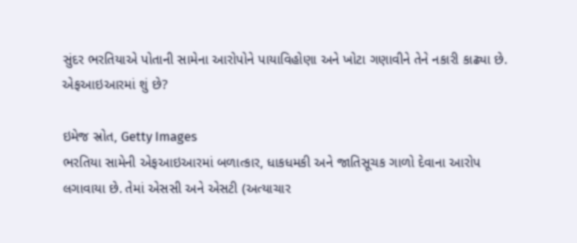સુંદર ભરતિયાએ પોતાની સામેના આરોપોને પાયાવિહોણા અને ખોટા ગણાવીને તેને નકારી કાઢ્યા છે.
એફઆઇઆરમાં શું છે?

ઇમેજ સ્રોત, Getty Images
ભરતિયા સામેની એફઆઇઆરમાં બળાત્કાર, ધાકધમકી અને જાતિસૂચક ગાળો દેવાના આરોપ લગાવાયા છે. તેમાં એસસી અને એસટી (અત્યાચાર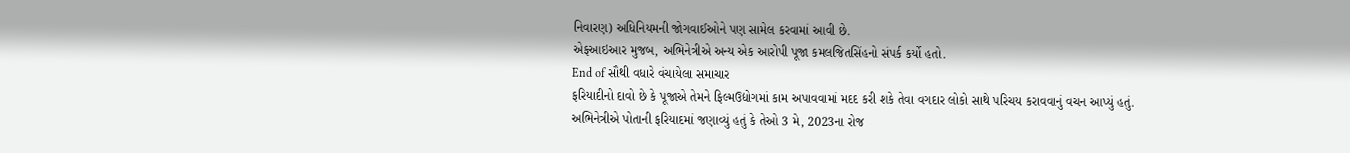નિવારણ) અધિનિયમની જોગવાઈઓને પણ સામેલ કરવામાં આવી છે.
એફઆઇઆર મુજબ, અભિનેત્રીએ અન્ય એક આરોપી પૂજા કમલજિતસિંહનો સંપર્ક કર્યો હતો.
End of સૌથી વધારે વંચાયેલા સમાચાર
ફરિયાદીનો દાવો છે કે પૂજાએ તેમને ફિલ્મઉદ્યોગમાં કામ અપાવવામાં મદદ કરી શકે તેવા વગદાર લોકો સાથે પરિચય કરાવવાનું વચન આપ્યું હતું.
અભિનેત્રીએ પોતાની ફરિયાદમાં જણાવ્યું હતું કે તેઓ 3 મે, 2023ના રોજ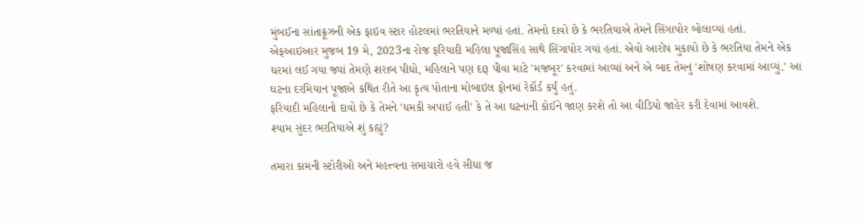મુંબઈના સાંતાક્રૂઝની એક ફાઇવ સ્ટાર હોટલમાં ભરતિયાને મળ્યાં હતાં. તેમનો દાવો છે કે ભરતિયાએ તેમને સિંગાપોર બોલાવ્યાં હતાં.
એફઆઇઆર મુજબ 19 મે, 2023ના રોજ ફરિયાદી મહિલા પૂજાસિંહ સાથે સિંગાપોર ગયાં હતાં. એવો આરોપ મુકાયો છે કે ભરતિયા તેમને એક ઘરમાં લઈ ગયા જ્યાં તેમણે શરાબ પીધો, મહિલાને પણ દારૂ પીવા માટે 'મજબૂર' કરવામાં આવ્યાં અને એ બાદ તેમનું 'શોષણ કરવામાં આવ્યું.' આ ઘટના દરમિયાન પૂજાએ કથિત રીતે આ કૃત્ય પોતાના મોબાઇલ ફોનમાં રેકૉર્ડ કર્યું હતું.
ફરિયાદી મહિલાનો દાવો છે કે તેમને 'ધમકી અપાઈ હતી' કે તે આ ઘટનાની કોઈને જાણ કરશે તો આ વીડિયો જાહેર કરી દેવામાં આવશે.
શ્યામ સુંદર ભરતિયાએ શું કહ્યું?

તમારા કામની સ્ટોરીઓ અને મહત્ત્વના સમાચારો હવે સીધા જ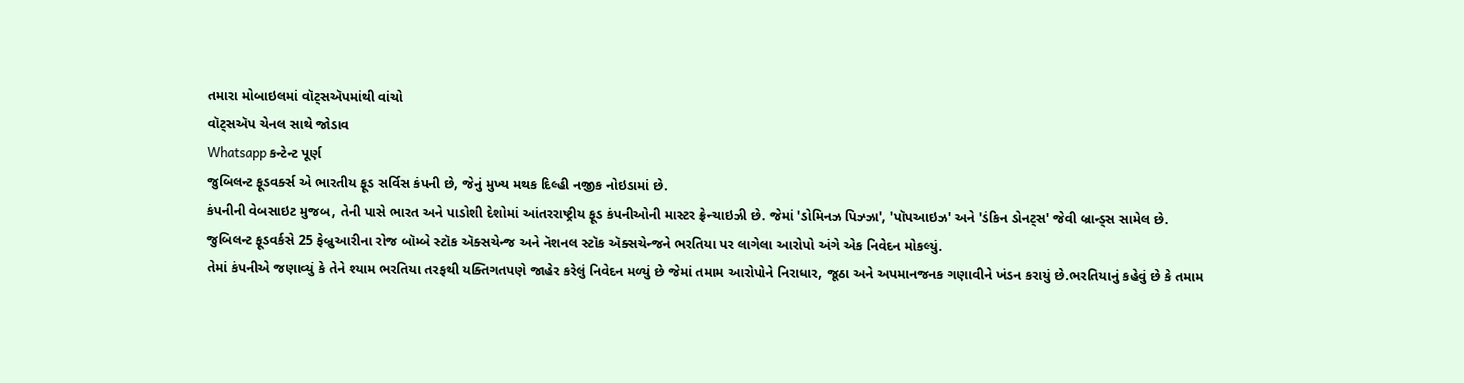તમારા મોબાઇલમાં વૉટ્સઍપમાંથી વાંચો
વૉટ્સઍપ ચેનલ સાથે જોડાવ
Whatsapp કન્ટેન્ટ પૂર્ણ
જુબિલન્ટ ફૂડવર્ક્સ એ ભારતીય ફૂડ સર્વિસ કંપની છે, જેનું મુખ્ય મથક દિલ્હી નજીક નોઇડામાં છે.
કંપનીની વેબસાઇટ મુજબ, તેની પાસે ભારત અને પાડોશી દેશોમાં આંતરરાષ્ટ્રીય ફૂડ કંપનીઓની માસ્ટર ફ્રેન્ચાઇઝી છે. જેમાં 'ડોમિનઝ પિઝ્ઝા', 'પૉપઆઇઝ' અને 'ડંકિન ડોનટ્સ' જેવી બ્રાન્ડ્સ સામેલ છે.
જુબિલન્ટ ફૂડવર્કસે 25 ફેબ્રુઆરીના રોજ બૉમ્બે સ્ટૉક ઍક્સચેન્જ અને નૅશનલ સ્ટૉક ઍક્સચેન્જને ભરતિયા પર લાગેલા આરોપો અંગે એક નિવેદન મોકલ્યું.
તેમાં કંપનીએ જણાવ્યું કે તેને શ્યામ ભરતિયા તરફથી યક્તિગતપણે જાહેર કરેલું નિવેદન મળ્યું છે જેમાં તમામ આરોપોને નિરાધાર, જૂઠા અને અપમાનજનક ગણાવીને ખંડન કરાયું છે.ભરતિયાનું કહેવું છે કે તમામ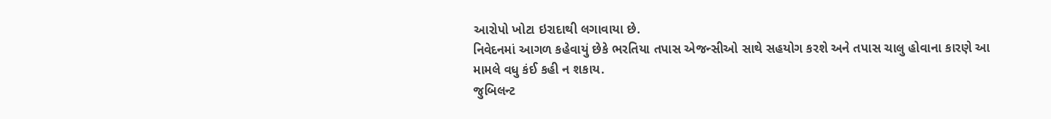આરોપો ખોટા ઇરાદાથી લગાવાયા છે.
નિવેદનમાં આગળ કહેવાયું છેકે ભરતિયા તપાસ એજન્સીઓ સાથે સહયોગ કરશે અને તપાસ ચાલુ હોવાના કારણે આ મામલે વધુ કંઈ કહી ન શકાય.
જુબિલન્ટ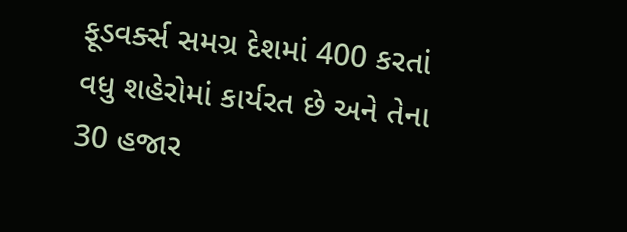ફૂડવર્ક્સ સમગ્ર દેશમાં 400 કરતાં વધુ શહેરોમાં કાર્યરત છે અને તેના 30 હજાર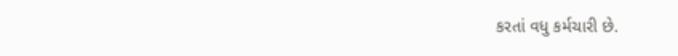કરતાં વધુ કર્મચારી છે.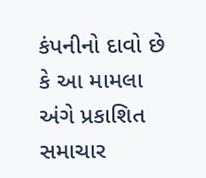કંપનીનો દાવો છે કે આ મામલા અંગે પ્રકાશિત સમાચાર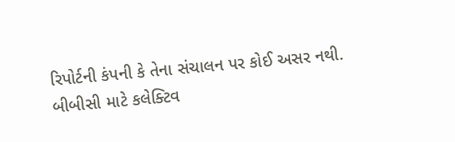રિપોર્ટની કંપની કે તેના સંચાલન પર કોઈ અસર નથી.
બીબીસી માટે કલેક્ટિવ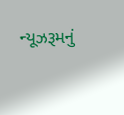ન્યૂઝરૂમનું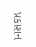પ્રકાશન